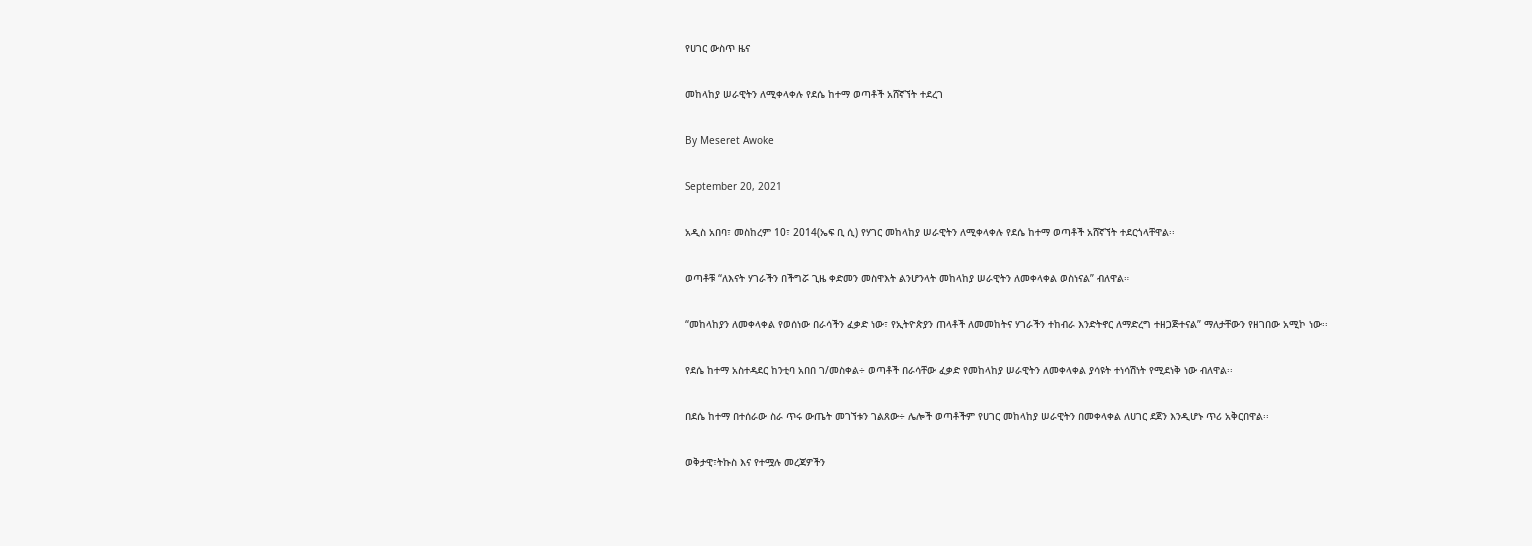የሀገር ውስጥ ዜና

መከላከያ ሠራዊትን ለሚቀላቀሉ የደሴ ከተማ ወጣቶች አሸኛኘት ተደረገ

By Meseret Awoke

September 20, 2021

አዲስ አበባ፣ መስከረም 10፣ 2014(ኤፍ ቢ ሲ) የሃገር መከላከያ ሠራዊትን ለሚቀላቀሉ የደሴ ከተማ ወጣቶች አሸኛኘት ተደርጎላቸዋል፡፡

ወጣቶቹ “ለእናት ሃገራችን በችግሯ ጊዜ ቀድመን መስዋእት ልንሆንላት መከላከያ ሠራዊትን ለመቀላቀል ወስነናል” ብለዋል።

“መከላከያን ለመቀላቀል የወሰነው በራሳችን ፈቃድ ነው፣ የኢትዮጵያን ጠላቶች ለመመከትና ሃገራችን ተከብራ እንድትኖር ለማድረግ ተዘጋጅተናል” ማለታቸውን የዘገበው አሚኮ ነው፡፡

የደሴ ከተማ አስተዳደር ከንቲባ አበበ ገ/መስቀል÷ ወጣቶች በራሳቸው ፈቃድ የመከላከያ ሠራዊትን ለመቀላቀል ያሳዩት ተነሳሽነት የሚደነቅ ነው ብለዋል፡፡

በደሴ ከተማ በተሰራው ስራ ጥሩ ውጤት መገኘቱን ገልጸው÷ ሌሎች ወጣቶችም የሀገር መከላከያ ሠራዊትን በመቀላቀል ለሀገር ደጀን እንዲሆኑ ጥሪ አቅርበዋል፡፡

ወቅታዊ፣ትኩስ እና የተሟሉ መረጃዎችን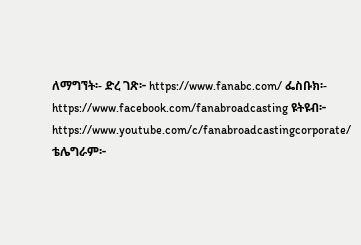ለማግኘት፡- ድረ ገጽ፦ https://www.fanabc.com/ ፌስቡክ፡- https://www.facebook.com/fanabroadcasting ዩትዩብ፦ https://www.youtube.com/c/fanabroadcastingcorporate/ ቴሌግራም፦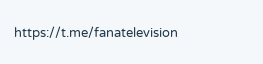https://t.me/fanatelevision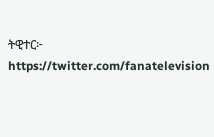ትዊተር፦ https://twitter.com/fanatelevision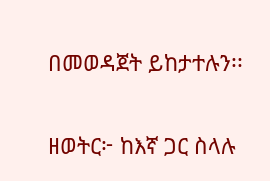በመወዳጀት ይከታተሉን፡፡

ዘወትር፦ ከእኛ ጋር ስላሉ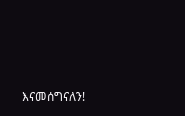እናመሰግናለን!